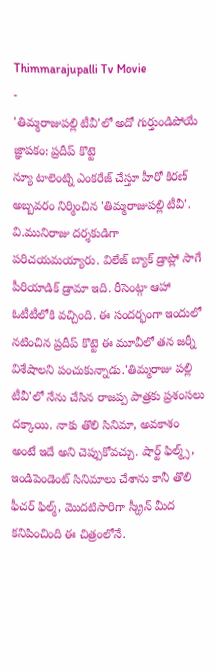Thimmarajupalli Tv Movie
-
'తిమ్మరాజుపల్లి టీవీ'లో అదో గుర్తుండిపోయే జ్ఞాపకం: ప్రదీప్ కొట్టె
న్యూ టాలెంట్ని ఎంకరేజ్ చేస్తూ హీరో కిరణ్ అబ్బవరం నిర్మించిన 'తిమ్మరాజుపల్లి టీవీ'. వి.మునిరాజు దర్శకుడిగా పరిచయమయ్యారు. విలేజ్ బ్యాక్ డ్రాప్లో సాగే పీరియాడిక్ డ్రామా ఇది. రీసెంట్గా ఆహా ఓటీటీలోకి వచ్చింది. ఈ సందర్భంగా ఇందులో నటించిన ప్రదీప్ కొట్టె ఈ మూవీలో తన జర్నీ విశేషాలని పంచుకున్నాడు.'తిమ్మరాజు పల్లి టీవీ'లో నేను చేసిన రాజప్ప పాత్రకు ప్రశంసలు దక్కాయి. నాకు తొలి సినిమా, అవకాశం అంటే ఇదే అని చెప్పుకోవచ్చు. షార్ట్ ఫిల్మ్స్, ఇండిపెండెంట్ సినిమాలు చేశాను కానీ తొలి ఫీచర్ ఫిల్మ్, మొదటిసారిగా స్క్రీన్ మీద కనిపించింది ఈ చిత్రంలోనే.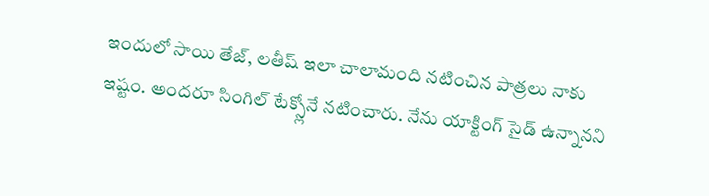ఇందులో సాయి తేజ్, లతీష్ ఇలా చాలామంది నటించిన పాత్రలు నాకు ఇష్టం. అందరూ సింగిల్ టేక్స్లోనే నటించారు. నేను యాక్టింగ్ సైడ్ ఉన్నానని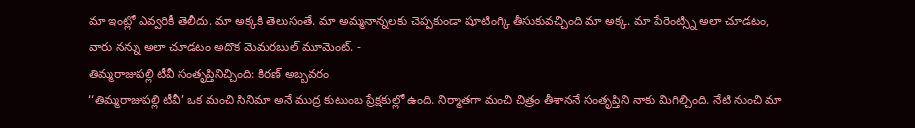మా ఇంట్లో ఎవ్వరికీ తెలీదు. మా అక్కకి తెలుసంతే. మా అమ్మనాన్నలకు చెప్పకుండా షూటింగ్కి తీసుకువచ్చింది మా అక్క. మా పేరెంట్స్ని అలా చూడటం, వారు నన్ను అలా చూడటం అదొక మెమరబుల్ మూమెంట్. -
తిమ్మరాజుపల్లి టీవీ సంతృప్తినిచ్చింది: కిరణ్ అబ్బవరం
‘‘తిమ్మరాజుపల్లి టీవీ’ ఒక మంచి సినిమా అనే ముద్ర కుటుంబ ప్రేక్షకుల్లో ఉంది. నిర్మాతగా మంచి చిత్రం తీశాననే సంతృప్తిని నాకు మిగిల్చింది. నేటి నుంచి మా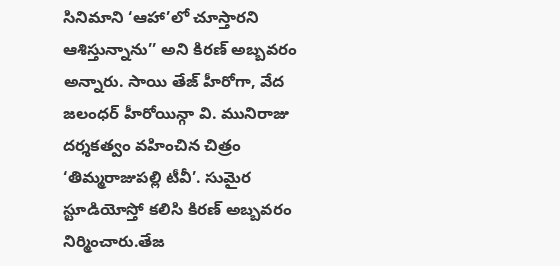సినిమాని ‘ఆహా’లో చూస్తారని ఆశిస్తున్నాను’’ అని కిరణ్ అబ్బవరం అన్నారు. సాయి తేజ్ హీరోగా, వేద జలంధర్ హీరోయిన్గా వి. మునిరాజు దర్శకత్వం వహించిన చిత్రం ‘తిమ్మరాజుపల్లి టీవీ’. సుమైర స్టూడియోస్తో కలిసి కిరణ్ అబ్బవరం నిర్మించారు.తేజ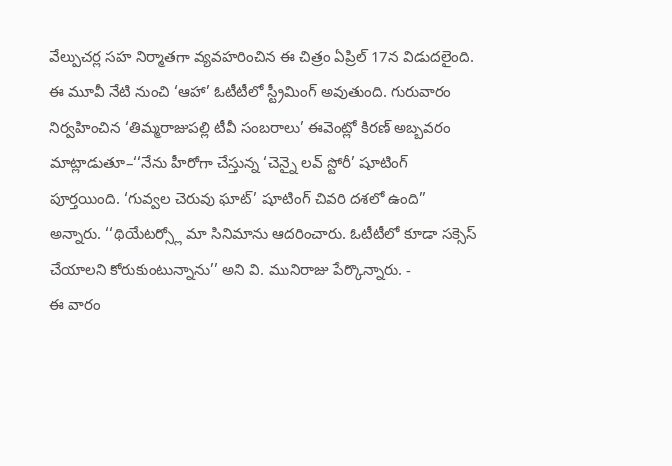వేల్పుచర్ల సహ నిర్మాతగా వ్యవహరించిన ఈ చిత్రం ఏప్రిల్ 17న విడుదలైంది. ఈ మూవీ నేటి నుంచి ‘ఆహా’ ఓటీటీలో స్ట్రీమింగ్ అవుతుంది. గురువారం నిర్వహించిన ‘తిమ్మరాజుపల్లి టీవీ సంబరాలు’ ఈవెంట్లో కిరణ్ అబ్బవరం మాట్లాడుతూ–‘‘నేను హీరోగా చేస్తున్న ‘చెన్నై లవ్ స్టోరీ’ షూటింగ్ పూర్తయింది. ‘గువ్వల చెరువు ఘాట్’ షూటింగ్ చివరి దశలో ఉంది’’ అన్నారు. ‘‘థియేటర్స్లో మా సినిమాను ఆదరించారు. ఓటీటీలో కూడా సక్సెస్ చేయాలని కోరుకుంటున్నాను’’ అని వి. మునిరాజు పేర్కొన్నారు. -
ఈ వారం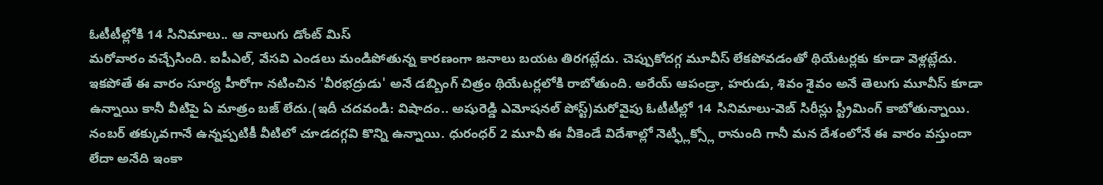ఓటీటీల్లోకి 14 సినిమాలు.. ఆ నాలుగు డోంట్ మిస్
మరోవారం వచ్చేసింది. ఐపీఎల్, వేసవి ఎండలు మండిపోతున్న కారణంగా జనాలు బయట తిరగట్లేదు. చెప్పుకోదగ్గ మూవీస్ లేకపోవడంతో థియేటర్లకు కూడా వెళ్లట్లేదు. ఇకపోతే ఈ వారం సూర్య హీరోగా నటించిన 'వీరభద్రుడు' అనే డబ్బింగ్ చిత్రం థియేటర్లలోకి రాబోతుంది. అరేయ్ ఆపండ్రా, హరుడు, శివం శైవం అనే తెలుగు మూవీస్ కూడా ఉన్నాయి కానీ వీటిపై ఏ మాత్రం బజ్ లేదు.(ఇదీ చదవండి: విషాదం.. అషురెడ్డి ఎమోషనల్ పోస్ట్)మరోవైపు ఓటీటీల్లో 14 సినిమాలు-వెబ్ సిరీస్లు స్ట్రీమింగ్ కాబోతున్నాయి. నంబర్ తక్కువగానే ఉన్నప్పటికీ వీటిలో చూడదగ్గవి కొన్ని ఉన్నాయి. ధురంధర్ 2 మూవీ ఈ వీకెండే విదేశాల్లో నెట్ఫ్లిక్స్లో రానుంది గానీ మన దేశంలోనే ఈ వారం వస్తుందా లేదా అనేది ఇంకా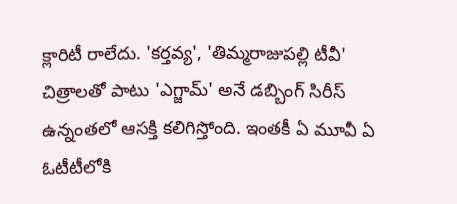క్లారిటీ రాలేదు. 'కర్తవ్య', 'తిమ్మరాజుపల్లి టీవీ' చిత్రాలతో పాటు 'ఎగ్జామ్' అనే డబ్బింగ్ సిరీస్ ఉన్నంతలో ఆసక్తి కలిగిస్తోంది. ఇంతకీ ఏ మూవీ ఏ ఓటీటీలోకి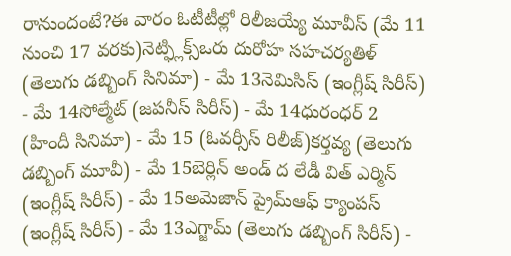రానుందంటే?ఈ వారం ఓటీటీల్లో రిలీజయ్యే మూవీస్ (మే 11 నుంచి 17 వరకు)నెట్ఫ్లిక్స్ఒరు దురోహ సహచర్యతిళ్ (తెలుగు డబ్బింగ్ సినిమా) - మే 13నెమిసిస్ (ఇంగ్లీష్ సిరీస్) - మే 14సోల్మేట్ (జపనీస్ సిరీస్) - మే 14ధురంధర్ 2 (హిందీ సినిమా) - మే 15 (ఓవర్సీస్ రిలీజ్)కర్తవ్య (తెలుగు డబ్బింగ్ మూవీ) - మే 15బెర్లిన్ అండ్ ద లేడీ విత్ ఎర్మిన్ (ఇంగ్లీష్ సిరీస్) - మే 15అమెజాన్ ప్రైమ్ఆఫ్ క్యాంపస్ (ఇంగ్లీష్ సిరీస్) - మే 13ఎగ్జామ్ (తెలుగు డబ్బింగ్ సిరీస్) -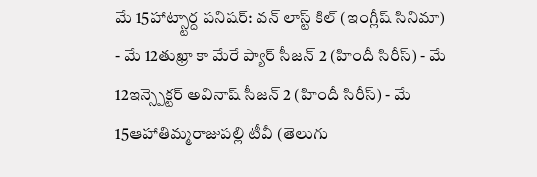మే 15హాట్స్టార్ద పనిషర్: వన్ లాస్ట్ కిల్ (ఇంగ్లీష్ సినిమా) - మే 12తుఖ్రా కా మేరే ప్యార్ సీజన్ 2 (హిందీ సిరీస్) - మే 12ఇన్స్పెక్టర్ అవినాష్ సీజన్ 2 (హిందీ సిరీస్) - మే 15ఆహాతిమ్మరాజుపల్లి టీవీ (తెలుగు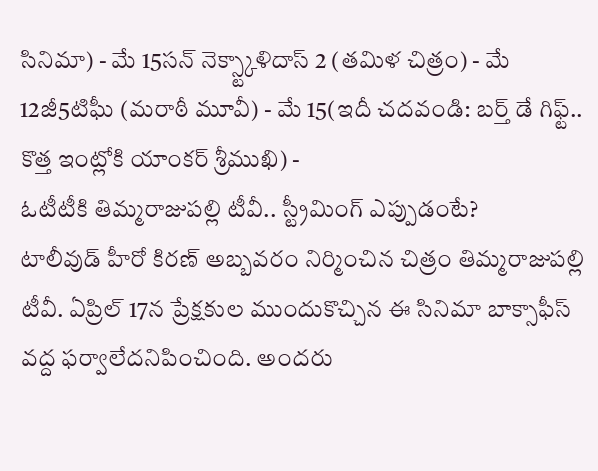సినిమా) - మే 15సన్ నెక్స్ట్కాళిదాస్ 2 (తమిళ చిత్రం) - మే 12జీ5టిఘీ (మరాఠీ మూవీ) - మే 15(ఇదీ చదవండి: బర్త్ డే గిఫ్ట్.. కొత్త ఇంట్లోకి యాంకర్ శ్రీముఖి) -
ఓటీటీకి తిమ్మరాజుపల్లి టీవీ.. స్ట్రీమింగ్ ఎప్పుడంటే?
టాలీవుడ్ హీరో కిరణ్ అబ్బవరం నిర్మించిన చిత్రం తిమ్మరాజుపల్లి టీవీ. ఏప్రిల్ 17న ప్రేక్షకుల ముందుకొచ్చిన ఈ సినిమా బాక్సాఫీస్ వద్ద ఫర్వాలేదనిపించింది. అందరు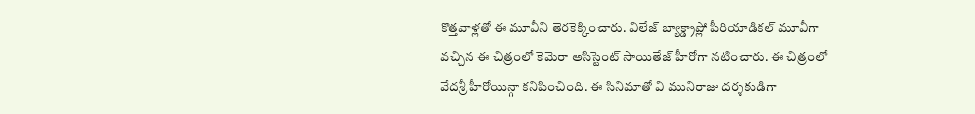కొత్తవాళ్లతో ఈ మూవీని తెరకెక్కించారు. విలేజ్ బ్యాక్డ్రాప్లో పీరియాడికల్ మూవీగా వచ్చిన ఈ చిత్రంలో కెమెరా అసిస్టెంట్ సాయితేజ్ హీరోగా నటించారు. ఈ చిత్రంలో వేదశ్రీ హీరోయిన్గా కనిపించింది. ఈ సినిమాతో వి మునిరాజు దర్శకుడిగా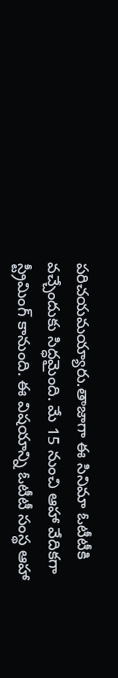పరిచయమయ్యారు.తాజాగా ఈ సినిమా ఓటీటీకి వచ్చేందుకు సిద్ధమైంది. మే 15 నుంచి ఆహా వేదికగా స్ట్రీమింగ్ కానుంది. ఈ విషయాన్ని ఓటీటీ సంస్థ ఆహా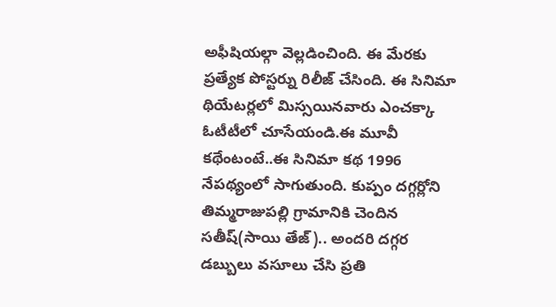అఫీషియల్గా వెల్లడించింది. ఈ మేరకు ప్రత్యేక పోస్టర్ను రిలీజ్ చేసింది. ఈ సినిమా థియేటర్లలో మిస్సయినవారు ఎంచక్కా ఓటీటీలో చూసేయండి.ఈ మూవీ కథేంటంటే..ఈ సినిమా కథ 1996 నేపథ్యంలో సాగుతుంది. కుప్పం దగ్గర్లోని తిమ్మరాజుపల్లి గ్రామానికి చెందిన సతీష్(సాయి తేజ్).. అందరి దగ్గర డబ్బులు వసూలు చేసి ప్రతి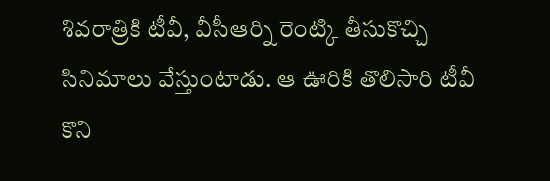శివరాత్రికి టీవీ, వీసీఆర్ని రెంట్కి తీసుకొచ్చి సినిమాలు వేస్తుంటాడు. ఆ ఊరికి తొలిసారి టీవీ కొని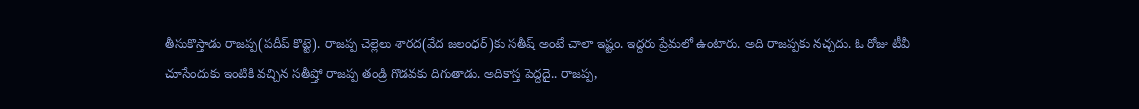తీసుకొస్తాడు రాజప్ప(పదీప్ కొట్టె). రాజప్ప చెల్లెలు శారద(వేద జలంధర్)కు సతీష్ అంటే చాలా ఇష్టం. ఇద్దరు ప్రేమలో ఉంటారు. అది రాజప్పకు నచ్చదు. ఓ రోజు టీవీ చూసేందుకు ఇంటికి వచ్చిన సతీష్తో రాజప్ప తండ్రి గొడవకు దిగుతాడు. అదికాస్త పెద్దదై.. రాజప్ప,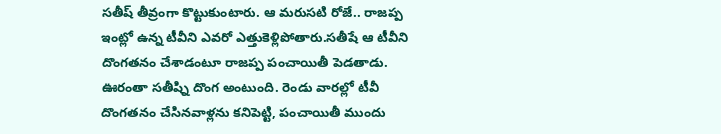సతీష్ తీవ్రంగా కొట్టుకుంటారు. ఆ మరుసటి రోజే.. రాజప్ప ఇంట్లో ఉన్న టీవీని ఎవరో ఎత్తుకెళ్లిపోతారు.సతీషే ఆ టీవీని దొంగతనం చేశాడంటూ రాజప్ప పంచాయితీ పెడతాడు. ఊరంతా సతీష్ని దొంగ అంటుంది. రెండు వారల్లో టీవీ దొంగతనం చేసినవాళ్లను కనిపెట్టి, పంచాయితీ ముందు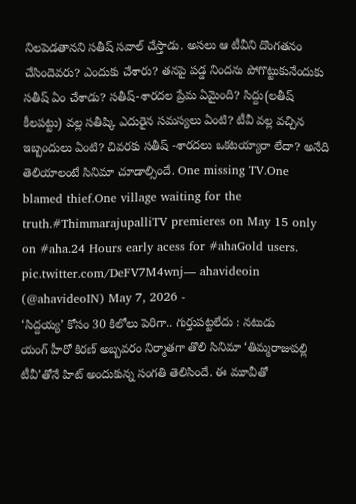నిలపెడతానని సతీష్ సవాల్ చేస్తాడు. అసలు ఆ టీవీని దొంగతనం చేసిందెవరు? ఎందుకు చేశారు? తనపై పడ్డ నిందను పోగొట్టుకునేందుకు సతీష్ ఏం చేశాడు? సతీష్-శారదల ప్రేమ ఏమైంది? సిద్దు(లతీష్ కీలపట్టు) వల్ల సతీష్కి ఎదురైన సమస్యలు ఏంటి? టీవీ వల్ల వచ్చిన ఇబ్బందులు ఏంటి? చివరకు సతీష్ -శారదలు ఒకటయ్యారా లేదా? అనేది తెలియాలంటే సినిమా చూడాల్సిందే. One missing TV.One blamed thief.One village waiting for the truth.#ThimmarajupalliTV premieres on May 15 only on #aha.24 Hours early acess for #ahaGold users. pic.twitter.com/DeFV7M4wnj— ahavideoin (@ahavideoIN) May 7, 2026 -
‘సిద్దయ్య’ కోసం 30 కిలోలు పెరిగా.. గుర్తుపట్టలేదు : నటుడు
యంగ్ హీరో కిరణ్ అబ్బవరం నిర్మాతగా తొలి సినిమా ‘తిమ్మరాజుపల్లి టీవీ’తోనే హిట్ అందుకున్న సంగతి తెలిసిందే. ఈ మూవీతో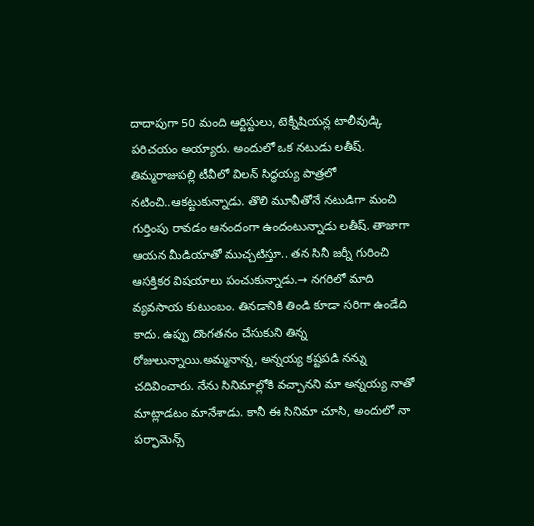దాదాపుగా 50 మంది ఆర్టిస్టులు, టెక్నీషియన్ల టాలీవుడ్కి పరిచయం అయ్యారు. అందులో ఒక నటుడు లతీష్. తిమ్మరాజుపల్లి టీవీలో విలన్ సిద్ధయ్య పాత్రలో నటించి..ఆకట్టుకున్నాడు. తొలి మూవీతోనే నటుడిగా మంచి గుర్తింపు రావడం ఆనందంగా ఉందంటున్నాడు లతీష్. తాజాగా ఆయన మీడియాతో ముచ్చటిస్తూ.. తన సినీ జర్నీ గురించి ఆసక్తికర విషయాలు పంచుకున్నాడు.→ నగరిలో మాది వ్యవసాయ కుటుంబం. తినడానికి తిండి కూడా సరిగా ఉండేది కాదు. ఉప్పు దొంగతనం చేసుకుని తిన్న రోజులున్నాయి.అమ్మనాన్న, అన్నయ్య కష్టపడి నన్ను చదివించారు. నేను సినిమాల్లోకి వచ్చానని మా అన్నయ్య నాతో మాట్లాడటం మానేశాడు. కానీ ఈ సినిమా చూసి, అందులో నా పర్ఫామెన్స్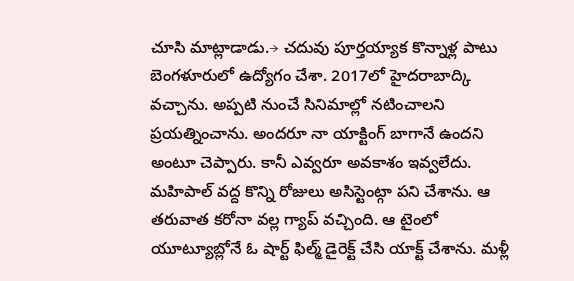చూసి మాట్లాడాడు.→ చదువు పూర్తయ్యాక కొన్నాళ్ల పాటు బెంగళూరులో ఉద్యోగం చేశా. 2017లో హైదరాబాద్కి వచ్చాను. అప్పటి నుంచే సినిమాల్లో నటించాలని ప్రయత్నించాను. అందరూ నా యాక్టింగ్ బాగానే ఉందని అంటూ చెప్పారు. కానీ ఎవ్వరూ అవకాశం ఇవ్వలేదు. మహిపాల్ వద్ద కొన్ని రోజులు అసిస్టెంట్గా పని చేశాను. ఆ తరువాత కరోనా వల్ల గ్యాప్ వచ్చింది. ఆ టైంలో యూట్యూబ్లోనే ఓ షార్ట్ ఫిల్మ్ డైరెక్ట్ చేసి యాక్ట్ చేశాను. మళ్లీ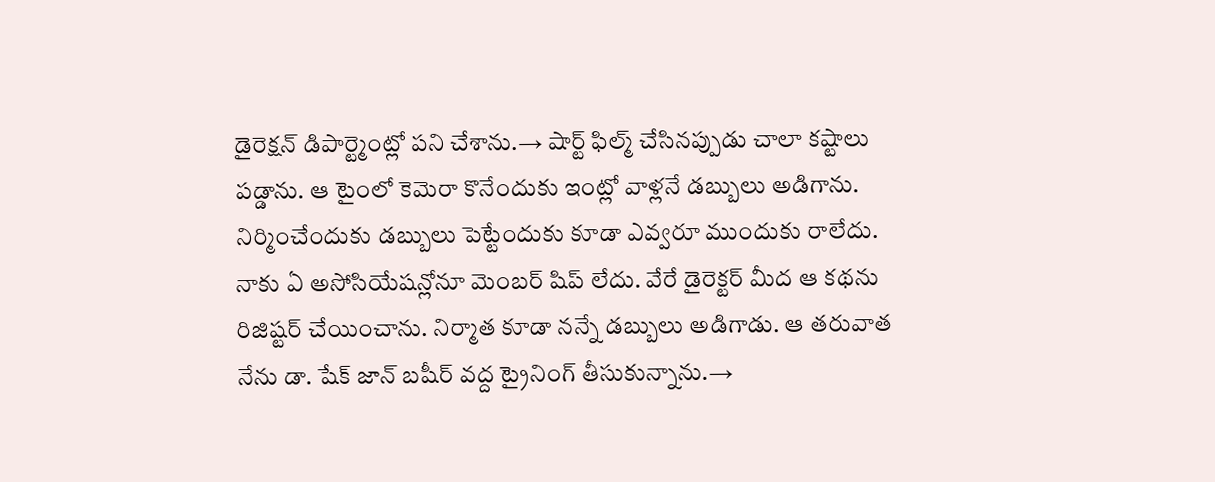డైరెక్షన్ డిపార్ట్మెంట్లో పని చేశాను.→ షార్ట్ ఫిల్మ్ చేసినప్పుడు చాలా కష్టాలు పడ్డాను. ఆ టైంలో కెమెరా కొనేందుకు ఇంట్లో వాళ్లనే డబ్బులు అడిగాను. నిర్మించేందుకు డబ్బులు పెట్టేందుకు కూడా ఎవ్వరూ ముందుకు రాలేదు. నాకు ఏ అసోసియేషన్లోనూ మెంబర్ షిప్ లేదు. వేరే డైరెక్టర్ మీద ఆ కథను రిజిష్టర్ చేయించాను. నిర్మాత కూడా నన్నే డబ్బులు అడిగాడు. ఆ తరువాత నేను డా. షేక్ జాన్ బషీర్ వద్ద ట్రైనింగ్ తీసుకున్నాను.→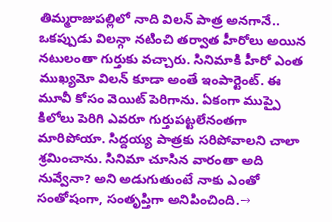తిమ్మరాజుపల్లిలో నాది విలన్ పాత్ర అనగానే.. ఒకప్పుడు విలన్గా నటించి తర్వాత హీరోలు అయిన నటులంతా గుర్తుకు వచ్చారు. సినిమాకి హీరో ఎంత ముఖ్యమో విలన్ కూడా అంతే ఇంపార్టెంట్. ఈ మూవీ కోసం వెయిట్ పెరిగాను. ఏకంగా ముప్పై కిలోలు పెరిగి ఎవరూ గుర్తుపట్టలేనంతగా మారిపోయా. సిద్దయ్య పాత్రకు సరిపోవాలని చాలా శ్రమించాను. సినిమా చూసిన వారంతా అది నువ్వేనా? అని అడుగుతుంటే నాకు ఎంతో సంతోషంగా, సంతృప్తిగా అనిపించింది.→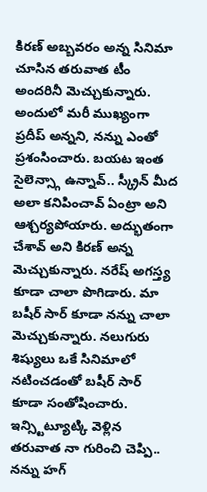కిరణ్ అబ్బవరం అన్న సినిమా చూసిన తరువాత టీం అందరినీ మెచ్చుకున్నారు. అందులో మరీ ముఖ్యంగా ప్రదీప్ అన్నని, నన్ను ఎంతో ప్రశంసించారు. బయట ఇంత సైలెన్స్గా ఉన్నావ్.. స్క్రీన్ మీద అలా కనిపించావ్ ఏంట్రా అని ఆశ్చర్యపోయారు. అద్భుతంగా చేశావ్ అని కిరణ్ అన్న మెచ్చుకున్నారు. నరేష్ అగస్త్య కూడా చాలా పొగిడారు. మా బషీర్ సార్ కూడా నన్ను చాలా మెచ్చుకున్నారు. నలుగురు శిష్యులు ఒకే సినిమాలో నటించడంతో బషీర్ సార్ కూడా సంతోషించారు. ఇన్స్టిట్యూట్కి వెళ్లిన తరువాత నా గురించి చెప్పి.. నన్ను హగ్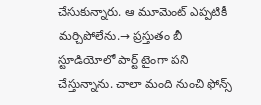చేసుకున్నారు. ఆ మూమెంట్ ఎప్పటికీ మర్చిపోలేను.→ ప్రస్తుతం బీ స్టూడియోలో పార్ట్ టైంగా పని చేస్తున్నాను. చాలా మంది నుంచి ఫోన్స్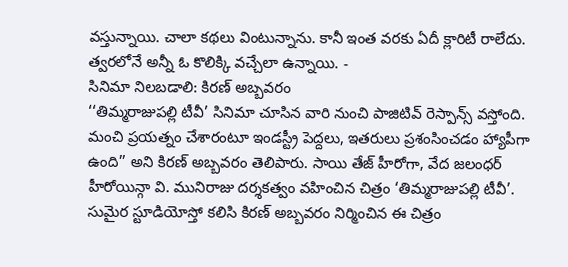వస్తున్నాయి. చాలా కథలు వింటున్నాను. కానీ ఇంత వరకు ఏదీ క్లారిటీ రాలేదు. త్వరలోనే అన్నీ ఓ కొలిక్కి వచ్చేలా ఉన్నాయి. -
సినిమా నిలబడాలి: కిరణ్ అబ్బవరం
‘‘తిమ్మరాజుపల్లి టీవీ’ సినిమా చూసిన వారి నుంచి పాజిటివ్ రెస్పాన్స్ వస్తోంది. మంచి ప్రయత్నం చేశారంటూ ఇండస్ట్రీ పెద్దలు, ఇతరులు ప్రశంసించడం హ్యాపీగా ఉంది’’ అని కిరణ్ అబ్బవరం తెలిపారు. సాయి తేజ్ హీరోగా, వేద జలంధర్ హీరోయిన్గా వి. మునిరాజు దర్శకత్వం వహించిన చిత్రం ‘తిమ్మరాజుపల్లి టీవీ’. సుమైర స్టూడియోస్తో కలిసి కిరణ్ అబ్బవరం నిర్మించిన ఈ చిత్రం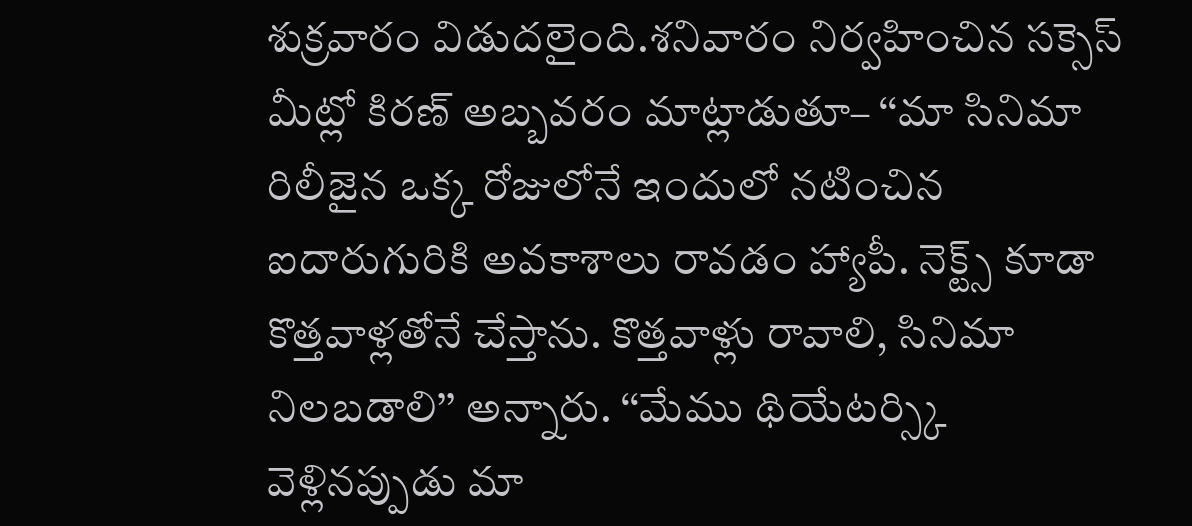శుక్రవారం విడుదలైంది.శనివారం నిర్వహించిన సక్సెస్ మీట్లో కిరణ్ అబ్బవరం మాట్లాడుతూ– ‘‘మా సినిమా రిలీజైన ఒక్క రోజులోనే ఇందులో నటించిన ఐదారుగురికి అవకాశాలు రావడం హ్యాపీ. నెక్ట్స్ కూడా కొత్తవాళ్లతోనే చేస్తాను. కొత్తవాళ్లు రావాలి, సినిమా నిలబడాలి’’ అన్నారు. ‘‘మేము థియేటర్స్కి వెళ్లినప్పుడు మా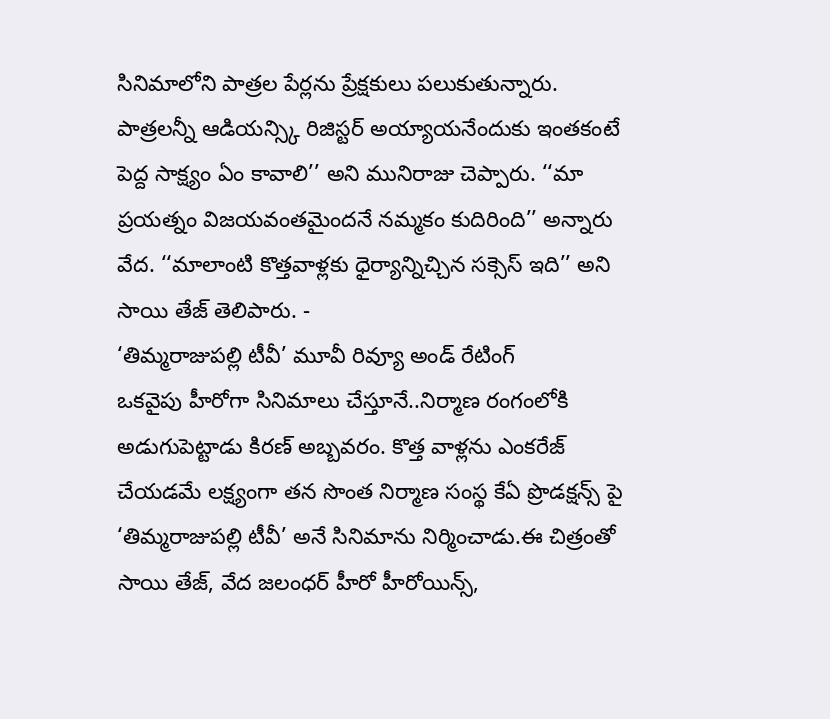సినిమాలోని పాత్రల పేర్లను ప్రేక్షకులు పలుకుతున్నారు. పాత్రలన్నీ ఆడియన్స్కి రిజిస్టర్ అయ్యాయనేందుకు ఇంతకంటే పెద్ద సాక్ష్యం ఏం కావాలి’’ అని మునిరాజు చెప్పారు. ‘‘మా ప్రయత్నం విజయవంతమైందనే నమ్మకం కుదిరింది’’ అన్నారు వేద. ‘‘మాలాంటి కొత్తవాళ్లకు ధైర్యాన్నిచ్చిన సక్సెస్ ఇది’’ అని సాయి తేజ్ తెలిపారు. -
‘తిమ్మరాజుపల్లి టీవీ’ మూవీ రివ్యూ అండ్ రేటింగ్
ఒకవైపు హీరోగా సినిమాలు చేస్తూనే..నిర్మాణ రంగంలోకి అడుగుపెట్టాడు కిరణ్ అబ్బవరం. కొత్త వాళ్లను ఎంకరేజ్ చేయడమే లక్ష్యంగా తన సొంత నిర్మాణ సంస్థ కేఏ ప్రొడక్షన్స్ పై ‘తిమ్మరాజుపల్లి టీవీ’ అనే సినిమాను నిర్మించాడు.ఈ చిత్రంతో సాయి తేజ్, వేద జలంధర్ హీరో హీరోయిన్స్,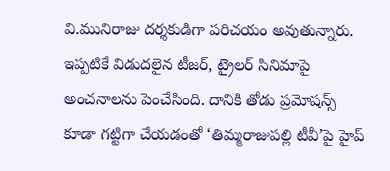వి.మునిరాజు దర్శకుడిగా పరిచయం అవుతున్నారు. ఇప్పటికే విడుదలైన టీజర్, ట్రైలర్ సినిమాపై అంచనాలను పెంచేసింది. దానికి తోడు ప్రమోషన్స్ కూడా గట్టిగా చేయడంతో ‘తిమ్మరాజుపల్లి టీవీ’పై హైప్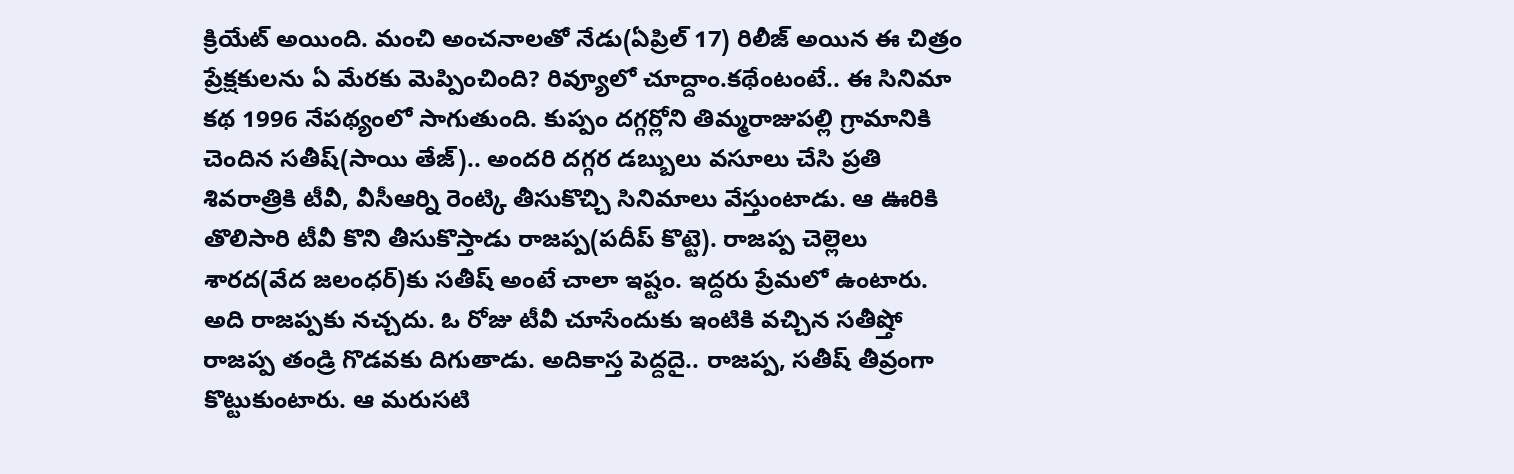క్రియేట్ అయింది. మంచి అంచనాలతో నేడు(ఏప్రిల్ 17) రిలీజ్ అయిన ఈ చిత్రం ప్రేక్షకులను ఏ మేరకు మెప్పించింది? రివ్యూలో చూద్దాం.కథేంటంటే.. ఈ సినిమా కథ 1996 నేపథ్యంలో సాగుతుంది. కుప్పం దగ్గర్లోని తిమ్మరాజుపల్లి గ్రామానికి చెందిన సతీష్(సాయి తేజ్).. అందరి దగ్గర డబ్బులు వసూలు చేసి ప్రతి శివరాత్రికి టీవీ, వీసీఆర్ని రెంట్కి తీసుకొచ్చి సినిమాలు వేస్తుంటాడు. ఆ ఊరికి తొలిసారి టీవీ కొని తీసుకొస్తాడు రాజప్ప(పదీప్ కొట్టె). రాజప్ప చెల్లెలు శారద(వేద జలంధర్)కు సతీష్ అంటే చాలా ఇష్టం. ఇద్దరు ప్రేమలో ఉంటారు. అది రాజప్పకు నచ్చదు. ఓ రోజు టీవీ చూసేందుకు ఇంటికి వచ్చిన సతీష్తో రాజప్ప తండ్రి గొడవకు దిగుతాడు. అదికాస్త పెద్దదై.. రాజప్ప, సతీష్ తీవ్రంగా కొట్టుకుంటారు. ఆ మరుసటి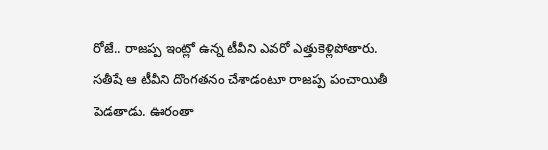రోజే.. రాజప్ప ఇంట్లో ఉన్న టీవీని ఎవరో ఎత్తుకెళ్లిపోతారు. సతీషే ఆ టీవీని దొంగతనం చేశాడంటూ రాజప్ప పంచాయితీ పెడతాడు. ఊరంతా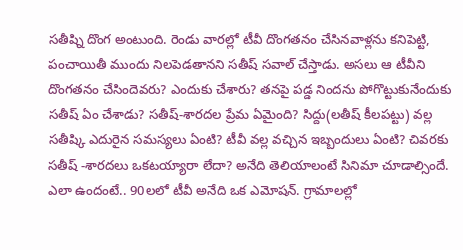సతీష్ని దొంగ అంటుంది. రెండు వారల్లో టీవీ దొంగతనం చేసినవాళ్లను కనిపెట్టి, పంచాయితీ ముందు నిలపెడతానని సతీష్ సవాల్ చేస్తాడు. అసలు ఆ టీవీని దొంగతనం చేసిందెవరు? ఎందుకు చేశారు? తనపై పడ్డ నిందను పోగొట్టుకునేందుకు సతీష్ ఏం చేశాడు? సతీష్-శారదల ప్రేమ ఏమైంది? సిద్దు(లతీష్ కీలపట్టు) వల్ల సతీష్కి ఎదురైన సమస్యలు ఏంటి? టీవీ వల్ల వచ్చిన ఇబ్బందులు ఏంటి? చివరకు సతీష్ -శారదలు ఒకటయ్యారా లేదా? అనేది తెలియాలంటే సినిమా చూడాల్సిందే. ఎలా ఉందంటే.. 90లలో టీవీ అనేది ఒక ఎమోషన్. గ్రామాలల్లో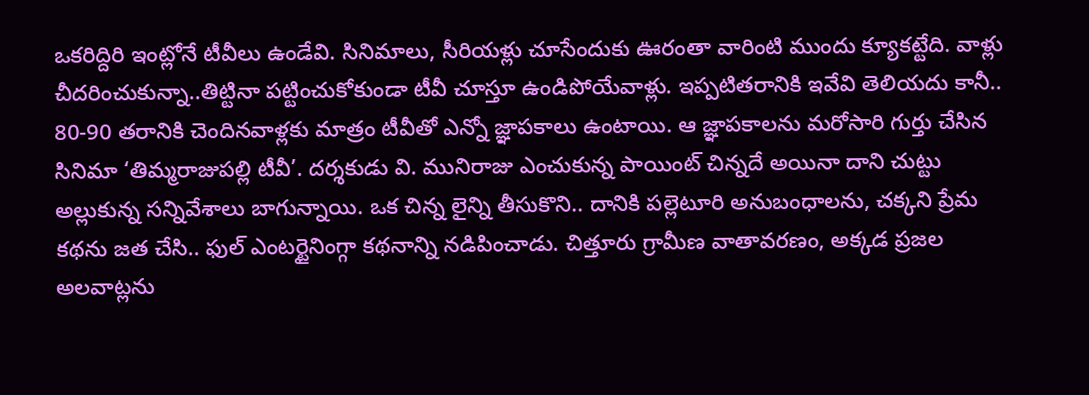ఒకరిద్దిరి ఇంట్లోనే టీవీలు ఉండేవి. సినిమాలు, సీరియళ్లు చూసేందుకు ఊరంతా వారింటి ముందు క్యూకట్టేది. వాళ్లు చీదరించుకున్నా..తిట్టినా పట్టించుకోకుండా టీవీ చూస్తూ ఉండిపోయేవాళ్లు. ఇప్పటితరానికి ఇవేవి తెలియదు కానీ.. 80-90 తరానికి చెందినవాళ్లకు మాత్రం టీవీతో ఎన్నో జ్ఞాపకాలు ఉంటాయి. ఆ జ్ఞాపకాలను మరోసారి గుర్తు చేసిన సినిమా ‘తిమ్మరాజుపల్లి టీవీ’. దర్శకుడు వి. మునిరాజు ఎంచుకున్న పాయింట్ చిన్నదే అయినా దాని చుట్టు అల్లుకున్న సన్నివేశాలు బాగున్నాయి. ఒక చిన్న లైన్ని తీసుకొని.. దానికి పల్లెటూరి అనుబంధాలను, చక్కని ప్రేమ కథను జత చేసి.. ఫుల్ ఎంటర్టైనింగ్గా కథనాన్ని నడిపించాడు. చిత్తూరు గ్రామీణ వాతావరణం, అక్కడ ప్రజల అలవాట్లను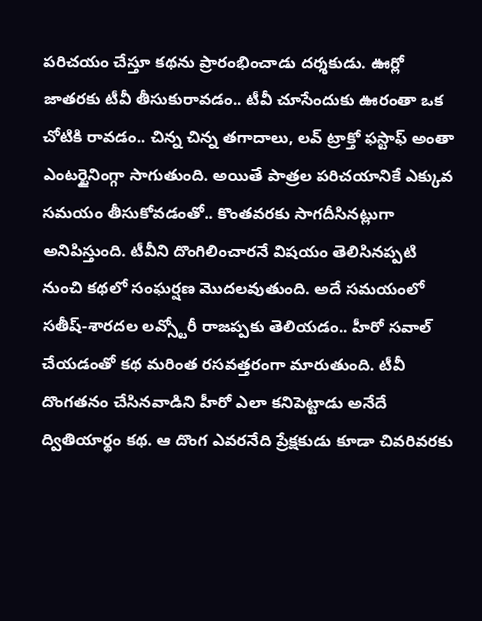పరిచయం చేస్తూ కథను ప్రారంభించాడు దర్శకుడు. ఊర్లో జాతరకు టీవీ తీసుకురావడం.. టీవీ చూసేందుకు ఊరంతా ఒక చోటికి రావడం.. చిన్న చిన్న తగాదాలు, లవ్ ట్రాక్తో ఫస్టాఫ్ అంతా ఎంటర్టైనింగ్గా సాగుతుంది. అయితే పాత్రల పరిచయానికే ఎక్కువ సమయం తీసుకోవడంతో.. కొంతవరకు సాగదీసినట్లుగా అనిపిస్తుంది. టీవీని దొంగిలించారనే విషయం తెలిసినప్పటి నుంచి కథలో సంఘర్షణ మొదలవుతుంది. అదే సమయంలో సతీష్-శారదల లవ్స్టోరీ రాజప్పకు తెలియడం.. హీరో సవాల్ చేయడంతో కథ మరింత రసవత్తరంగా మారుతుంది. టీవీ దొంగతనం చేసినవాడిని హీరో ఎలా కనిపెట్టాడు అనేదే ద్వితియార్థం కథ. ఆ దొంగ ఎవరనేది ప్రేక్షకుడు కూడా చివరివరకు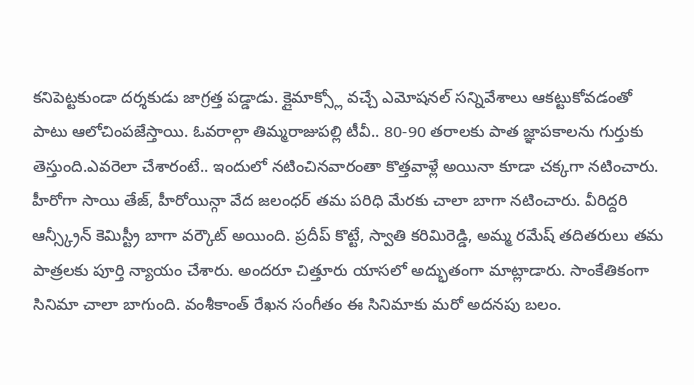కనిపెట్టకుండా దర్శకుడు జాగ్రత్త పడ్డాడు. క్లైమాక్స్లో వచ్చే ఎమోషనల్ సన్నివేశాలు ఆకట్టుకోవడంతో పాటు ఆలోచింపజేస్తాయి. ఓవరాల్గా తిమ్మరాజుపల్లి టీవీ.. 80-90 తరాలకు పాత జ్ఞాపకాలను గుర్తుకు తెస్తుంది.ఎవరెలా చేశారంటే.. ఇందులో నటించినవారంతా కొత్తవాళ్లే అయినా కూడా చక్కగా నటించారు. హీరోగా సాయి తేజ్, హీరోయిన్గా వేద జలంధర్ తమ పరిధి మేరకు చాలా బాగా నటించారు. వీరిద్దరి ఆన్స్క్రీన్ కెమిస్ట్రీ బాగా వర్కౌట్ అయింది. ప్రదీప్ కొట్టే, స్వాతి కరిమిరెడ్డి, అమ్మ రమేష్ తదితరులు తమ పాత్రలకు పూర్తి న్యాయం చేశారు. అందరూ చిత్తూరు యాసలో అద్భుతంగా మాట్లాడారు. సాంకేతికంగా సినిమా చాలా బాగుంది. వంశీకాంత్ రేఖన సంగీతం ఈ సినిమాకు మరో అదనపు బలం.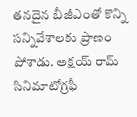తనదైన బీజీఎంతో కొన్ని సన్నివేశాలకు ప్రాణం పోశాడు. అక్షయ్ రామ్ సినిమాటోగ్రఫీ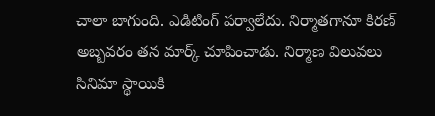చాలా బాగుంది. ఎడిటింగ్ పర్వాలేదు. నిర్మాతగానూ కిరణ్ అబ్బవరం తన మార్క్ చూపించాడు. నిర్మాణ విలువలు సినిమా స్థాయికి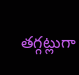తగ్గట్లుగా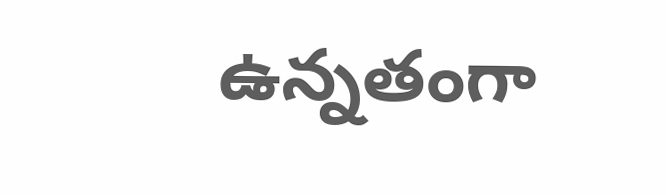ఉన్నతంగా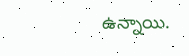ఉన్నాయి.